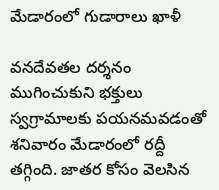మేడారంలో గుడారాలు ఖాళీ

వనదేవతల దర్శనం ముగించుకుని భక్తులు స్వగ్రామాలకు పయనమవడంతో శనివారం మేడారంలో రద్దీ తగ్గింది. జాతర కోసం వెలసిన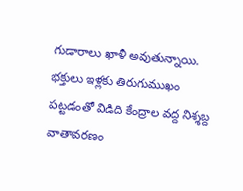గుడారాలు ఖాళీ అవుతున్నాయి. భక్తులు ఇళ్లకు తిరుగుముఖం పట్టడంతో విడిది కేంద్రాల వద్ద నిశ్శబ్ద వాతావరణం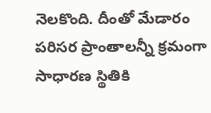నెలకొంది. దీంతో మేడారం పరిసర ప్రాంతాలన్నీ క్రమంగా సాధారణ స్థితికి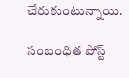చేరుకుంటున్నాయి.

సంబంధిత పోస్ట్